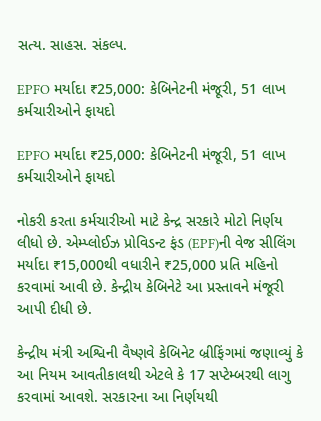સત્ય. સાહસ. સંકલ્પ.

EPFO મર્યાદા ₹25,000: કેબિનેટની મંજૂરી, 51 લાખ કર્મચારીઓને ફાયદો

EPFO મર્યાદા ₹25,000: કેબિનેટની મંજૂરી, 51 લાખ કર્મચારીઓને ફાયદો

નોકરી કરતા કર્મચારીઓ માટે કેન્દ્ર સરકારે મોટો નિર્ણય લીધો છે. એમ્પ્લોઈઝ પ્રોવિડન્ટ ફંડ (EPF)ની વેજ સીલિંગ મર્યાદા ₹15,000થી વધારીને ₹25,000 પ્રતિ મહિનો કરવામાં આવી છે. કેન્દ્રીય કેબિનેટે આ પ્રસ્તાવને મંજૂરી આપી દીધી છે.

કેન્દ્રીય મંત્રી અશ્વિની વૈષ્ણવે કેબિનેટ બ્રીફિંગમાં જણાવ્યું કે આ નિયમ આવતીકાલથી એટલે કે 17 સપ્ટેમ્બરથી લાગુ કરવામાં આવશે. સરકારના આ નિર્ણયથી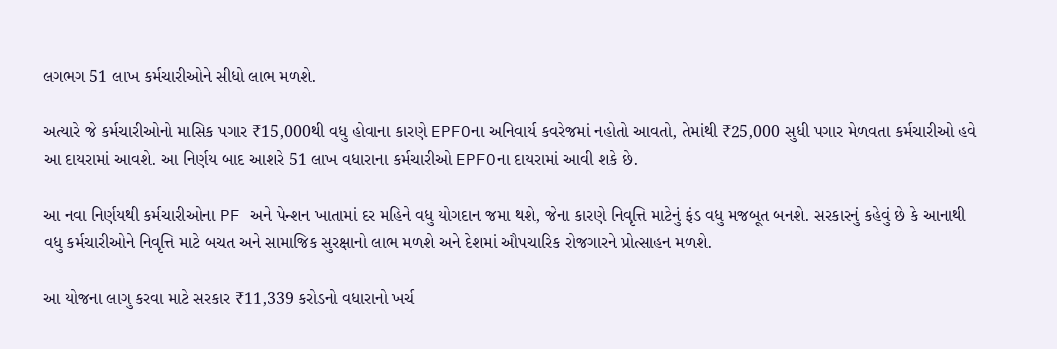લગભગ 51 લાખ કર્મચારીઓને સીધો લાભ મળશે.

અત્યારે જે કર્મચારીઓનો માસિક પગાર ₹15,000થી વધુ હોવાના કારણે EPFOના અનિવાર્ય કવરેજમાં નહોતો આવતો, તેમાંથી ₹25,000 સુધી પગાર મેળવતા કર્મચારીઓ હવે આ દાયરામાં આવશે. આ નિર્ણય બાદ આશરે 51 લાખ વધારાના કર્મચારીઓ EPFOના દાયરામાં આવી શકે છે.

આ નવા નિર્ણયથી કર્મચારીઓના PF અને પેન્શન ખાતામાં દર મહિને વધુ યોગદાન જમા થશે, જેના કારણે નિવૃત્તિ માટેનું ફંડ વધુ મજબૂત બનશે. સરકારનું કહેવું છે કે આનાથી વધુ કર્મચારીઓને નિવૃત્તિ માટે બચત અને સામાજિક સુરક્ષાનો લાભ મળશે અને દેશમાં ઔપચારિક રોજગારને પ્રોત્સાહન મળશે.

આ યોજના લાગુ કરવા માટે સરકાર ₹11,339 કરોડનો વધારાનો ખર્ચ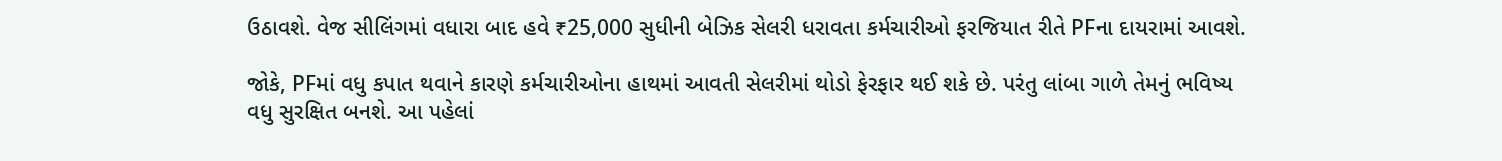ઉઠાવશે. વેજ સીલિંગમાં વધારા બાદ હવે ₹25,000 સુધીની બેઝિક સેલરી ધરાવતા કર્મચારીઓ ફરજિયાત રીતે PFના દાયરામાં આવશે.

જોકે, PFમાં વધુ કપાત થવાને કારણે કર્મચારીઓના હાથમાં આવતી સેલરીમાં થોડો ફેરફાર થઈ શકે છે. પરંતુ લાંબા ગાળે તેમનું ભવિષ્ય વધુ સુરક્ષિત બનશે. આ પહેલાં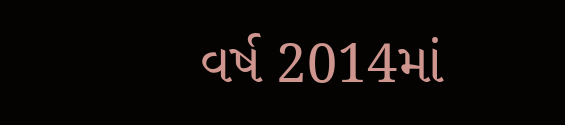વર્ષ 2014માં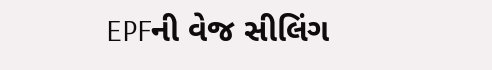EPFની વેજ સીલિંગ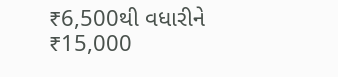₹6,500થી વધારીને ₹15,000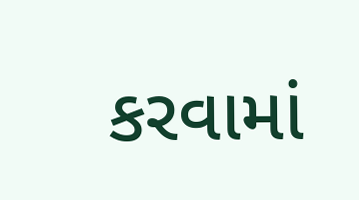કરવામાં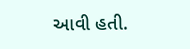આવી હતી.